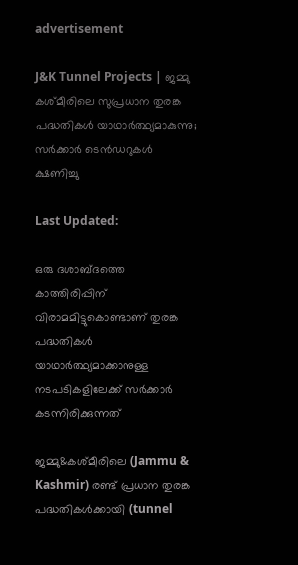advertisement

J&K Tunnel Projects | ജമ്മു കശ്മീരിലെ സുപ്രധാന തുരങ്ക പദ്ധതികൾ യാഥാർത്ഥ്യമാകുന്നു; സർക്കാർ ടെൻഡറുകൾ ക്ഷണിച്ചു

Last Updated:

ഒരു ദശാബ്ദത്തെ കാത്തിരിപ്പിന് വിരാമമിട്ടുകൊണ്ടാണ് തുരങ്ക പദ്ധതികൾ യാഥാർത്ഥ്യമാക്കാനുള്ള നടപടികളിലേക്ക് സർക്കാർ കടന്നിരിക്കുന്നത്

ജമ്മു&കശ്മീരിലെ (Jammu & Kashmir) രണ്ട് പ്രധാന തുരങ്ക പദ്ധതികൾക്കായി (tunnel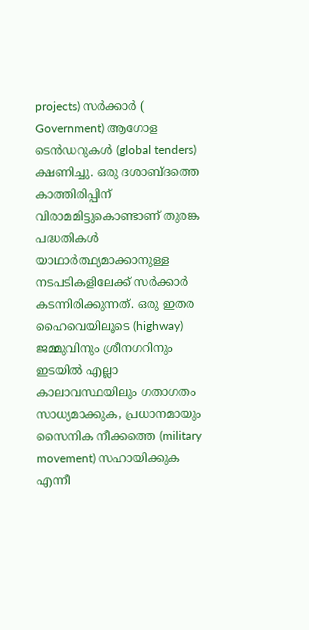projects) സർക്കാർ ( Government) ആഗോള ടെൻഡറുകൾ (global tenders) ക്ഷണിച്ചു. ഒരു ദശാബ്ദത്തെ കാത്തിരിപ്പിന് വിരാമമിട്ടുകൊണ്ടാണ് തുരങ്ക പദ്ധതികൾ യാഥാർത്ഥ്യമാക്കാനുള്ള നടപടികളിലേക്ക് സർക്കാർ കടന്നിരിക്കുന്നത്. ഒരു ഇതര ഹൈവെയിലൂടെ (highway) ജമ്മുവിനും ശ്രീനഗറിനും ഇടയിൽ എല്ലാ കാലാവസ്ഥയിലും ഗതാഗതം സാധ്യമാക്കുക, പ്രധാനമായും സൈനിക നീക്കത്തെ (military movement) സഹായിക്കുക എന്നീ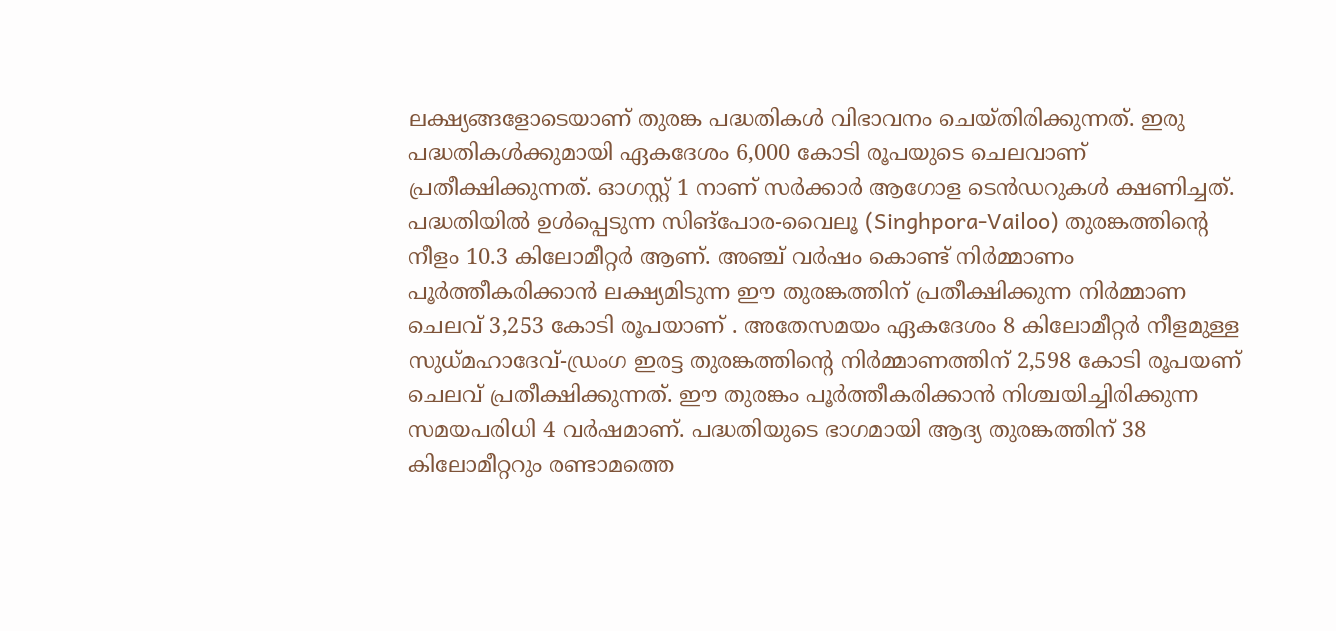ലക്ഷ്യങ്ങളോടെയാണ് തുരങ്ക പദ്ധതികൾ വിഭാവനം ചെയ്തിരിക്കുന്നത്. ഇരു പദ്ധതികൾക്കുമായി ഏകദേശം 6,000 കോടി രൂപയുടെ ചെലവാണ് പ്രതീക്ഷിക്കുന്നത്. ഓഗസ്റ്റ് 1 നാണ് സർക്കാർ ആഗോള ടെൻഡറുകൾ ക്ഷണിച്ചത്.
പദ്ധതിയിൽ ഉൾപ്പെടുന്ന സിങ്‌പോര-വൈലൂ (Singhpora-Vailoo) തുരങ്കത്തിന്റെ നീളം 10.3 കിലോമീറ്റർ ആണ്. അഞ്ച് വർഷം കൊണ്ട് നിർമ്മാണം പൂർത്തീകരിക്കാൻ ലക്ഷ്യമിടുന്ന ഈ തുരങ്കത്തിന് പ്രതീക്ഷിക്കുന്ന നിർമ്മാണ ചെലവ് 3,253 കോടി രൂപയാണ് . അതേസമയം ഏകദേശം 8 കിലോമീറ്റർ നീളമുള്ള സുധ്മഹാദേവ്-ഡ്രംഗ ഇരട്ട തുരങ്കത്തിന്റെ നിർമ്മാണത്തിന് 2,598 കോടി രൂപയണ് ചെലവ് പ്രതീക്ഷിക്കുന്നത്. ഈ തുരങ്കം പൂർത്തീകരിക്കാൻ നിശ്ചയിച്ചിരിക്കുന്ന സമയപരിധി 4 വർഷമാണ്. പദ്ധതിയുടെ ഭാഗമായി ആദ്യ തുരങ്കത്തിന് 38 കിലോമീറ്ററും രണ്ടാമത്തെ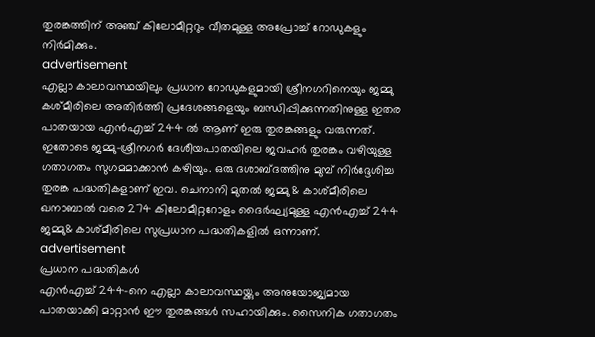തുരങ്കത്തിന് അഞ്ച് കിലോമീറ്ററും വീതമുള്ള അപ്രോച്ച് റോഡുകളും നിർമിക്കും.
advertisement
എല്ലാ കാലാവസ്ഥയിലും പ്രധാന റോഡുകളുമായി ശ്രീനഗറിനെയും ജമ്മു കശ്മീരിലെ അതിർത്തി പ്രദേശങ്ങളെയും ബന്ധിപ്പിക്കുന്നതിനുള്ള ഇതര പാതയായ എൻഎച്ച് 244 ൽ ആണ് ഇരു തുരങ്കങ്ങളും വരുന്നത്. ഇതോടെ ജമ്മു-ശ്രീനഗർ ദേശീയപാതയിലെ ജവഹർ തുരങ്കം വഴിയുള്ള ഗതാഗതം സുഗമമാക്കാൻ കഴിയും. ഒരു ദശാബ്ദത്തിനു മുമ്പ് നിർദ്ദേശിച്ച തുരങ്ക പദ്ധതികളാണ് ഇവ. ചെനാനി മുതൽ ജമ്മു & കാശ്മീരിലെ ഖനാബാൽ വരെ 274 കിലോമീറ്ററോളം ദൈർഘ്യമുള്ള എൻഎച്ച് 244 ജമ്മു& കാശ്മീരിലെ സുപ്രധാന പദ്ധതികളിൽ ഒന്നാണ്.
advertisement
പ്രധാന പദ്ധതികൾ
എൻഎച്ച് 244-നെ എല്ലാ കാലാവസ്ഥയ്ക്കും അനുയോജ്യമായ പാതയാക്കി മാറ്റാൻ ഈ തുരങ്കങ്ങൾ സഹായിക്കും. സൈനിക ഗതാഗതം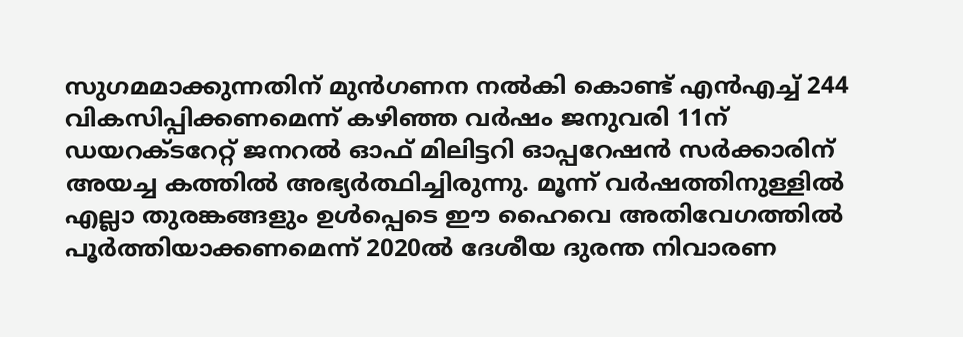സുഗമമാക്കുന്നതിന് മുൻഗണന നൽകി കൊണ്ട് എൻഎച്ച് 244 വികസിപ്പിക്കണമെന്ന് കഴിഞ്ഞ വർഷം ജനുവരി 11ന് ഡയറക്ടറേറ്റ് ജനറൽ ഓഫ് മിലിട്ടറി ഓപ്പറേഷൻ സർക്കാരിന് അയച്ച കത്തിൽ അഭ്യർത്ഥിച്ചിരുന്നു. മൂന്ന് വർഷത്തിനുള്ളിൽ എല്ലാ തുരങ്കങ്ങളും ഉൾപ്പെടെ ഈ ഹൈവെ അതിവേഗത്തിൽ പൂർത്തിയാക്കണമെന്ന് 2020ൽ ദേശീയ ദുരന്ത നിവാരണ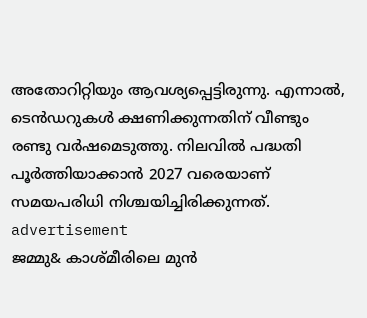അതോറിറ്റിയും ആവശ്യപ്പെട്ടിരുന്നു. എന്നാൽ, ടെൻഡറുകൾ ക്ഷണിക്കുന്നതിന് വീണ്ടും രണ്ടു വർഷമെടുത്തു. നിലവിൽ പദ്ധതി പൂർത്തിയാക്കാൻ 2027 വരെയാണ് സമയപരിധി നിശ്ചയിച്ചിരിക്കുന്നത്.
advertisement
ജമ്മു& കാശ്മീരിലെ മുൻ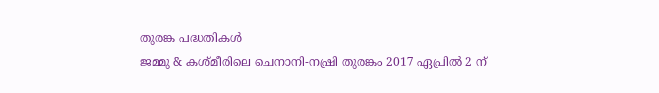തുരങ്ക പദ്ധതികൾ
ജമ്മു & കശ്മീരിലെ ചെനാനി-നഷ്രി തുരങ്കം 2017 ഏപ്രിൽ 2 ന്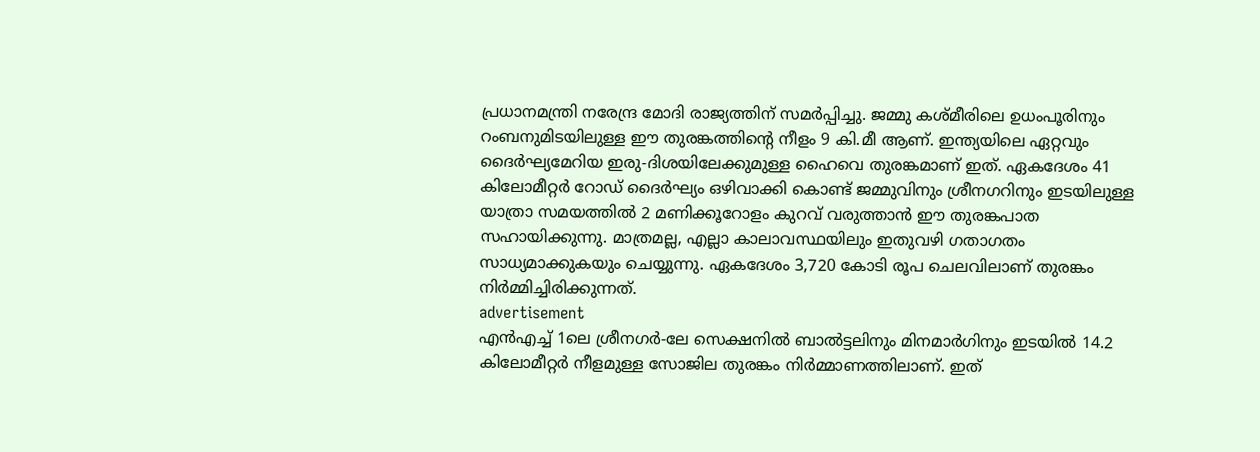പ്രധാനമന്ത്രി നരേന്ദ്ര മോദി രാജ്യത്തിന് സമർപ്പിച്ചു. ജമ്മു കശ്മീരിലെ ഉധംപൂരിനും റംബനുമിടയിലുള്ള ഈ തുരങ്കത്തിന്റെ നീളം 9 കി.മീ ആണ്. ഇന്ത്യയിലെ ഏറ്റവും ദൈർഘ്യമേറിയ ഇരു-ദിശയിലേക്കുമുള്ള ഹൈവെ തുരങ്കമാണ് ഇത്. ഏകദേശം 41 കിലോമീറ്റർ റോഡ് ദൈർഘ്യം ഒഴിവാക്കി കൊണ്ട് ജമ്മുവിനും ശ്രീനഗറിനും ഇടയിലുള്ള യാത്രാ സമയത്തിൽ 2 മണിക്കൂറോളം കുറവ് വരുത്താൻ ഈ തുരങ്കപാത സഹായിക്കുന്നു. മാത്രമല്ല, എല്ലാ കാലാവസ്ഥയിലും ഇതുവഴി ഗതാഗതം സാധ്യമാക്കുകയും ചെയ്യുന്നു. ഏകദേശം 3,720 കോടി രൂപ ചെലവിലാണ് തുരങ്കം നിർമ്മിച്ചിരിക്കുന്നത്.
advertisement
എൻഎച്ച് 1ലെ ശ്രീനഗർ-ലേ സെക്ഷനിൽ ബാൽട്ടലിനും മിനമാർഗിനും ഇടയിൽ 14.2 കിലോമീറ്റർ നീളമുള്ള സോജില തുരങ്കം നിർമ്മാണത്തിലാണ്. ഇത്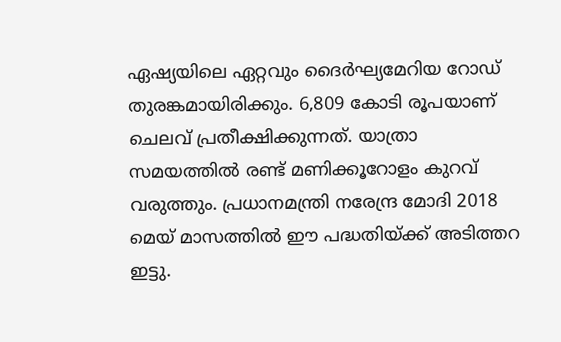ഏഷ്യയിലെ ഏറ്റവും ദൈർഘ്യമേറിയ റോഡ് തുരങ്കമായിരിക്കും. 6,809 കോടി രൂപയാണ് ചെലവ് പ്രതീക്ഷിക്കുന്നത്. യാത്രാ സമയത്തിൽ രണ്ട് മണിക്കൂറോളം കുറവ് വരുത്തും. പ്രധാനമന്ത്രി നരേന്ദ്ര മോദി 2018 മെയ് മാസത്തിൽ ഈ പദ്ധതിയ്ക്ക് അടിത്തറ ഇട്ടു.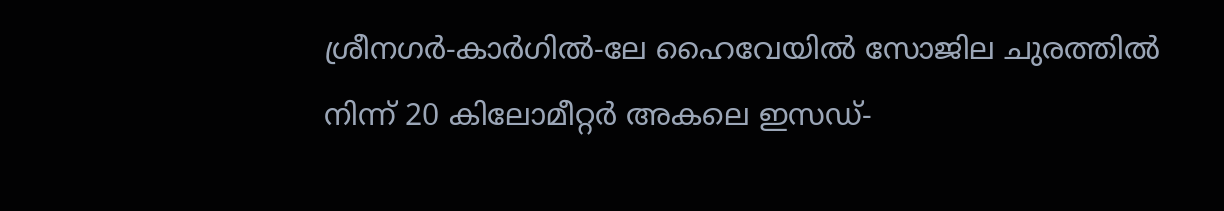ശ്രീനഗർ-കാർഗിൽ-ലേ ഹൈവേയിൽ സോജില ചുരത്തിൽ നിന്ന് 20 കിലോമീറ്റർ അകലെ ഇസഡ്-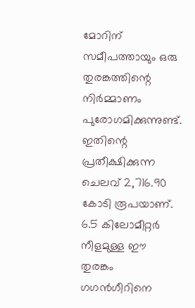മോറിന് സമീപത്തായും ഒരു തുരങ്കത്തിന്റെ നിർമ്മാണം പുരോഗമിക്കുന്നുണ്ട്. ഇതിന്റെ പ്രതീക്ഷിക്കുന്ന ചെലവ് 2,716.90 കോടി രൂപയാണ്. 6.5 കിലോമീറ്റർ നീളമുള്ള ഈ തുരങ്കം ഗഗൻഗീറിനെ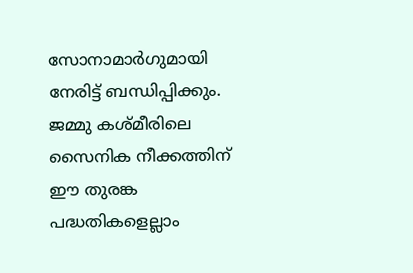സോനാമാർഗുമായി നേരിട്ട് ബന്ധിപ്പിക്കും. ജമ്മു കശ്മീരിലെ സൈനിക നീക്കത്തിന് ഈ തുരങ്ക പദ്ധതികളെല്ലാം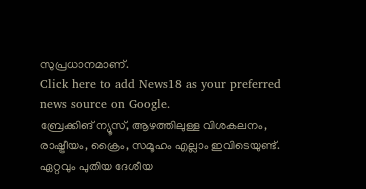സുപ്രധാനമാണ്.
Click here to add News18 as your preferred news source on Google.
ബ്രേക്കിങ് ന്യൂസ്, ആഴത്തിലുള്ള വിശകലനം, രാഷ്ട്രീയം, ക്രൈം, സമൂഹം എല്ലാം ഇവിടെയുണ്ട്. ഏറ്റവും പുതിയ ദേശീയ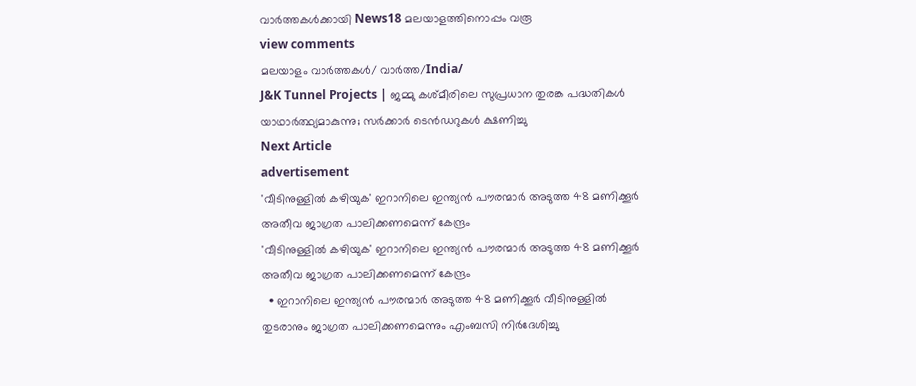വാർത്തകൾക്കായി News18 മലയാളത്തിനൊപ്പം വരൂ
view comments
മലയാളം വാർത്തകൾ/ വാർത്ത/India/
J&K Tunnel Projects | ജമ്മു കശ്മീരിലെ സുപ്രധാന തുരങ്ക പദ്ധതികൾ യാഥാർത്ഥ്യമാകുന്നു; സർക്കാർ ടെൻഡറുകൾ ക്ഷണിച്ചു
Next Article
advertisement
'വീടിനുള്ളിൽ കഴിയുക' ഇറാനിലെ ഇന്ത്യൻ പൗരന്മാർ അടുത്ത 48 മണിക്കൂർ അതീവ ജാഗ്രത പാലിക്കണമെന്ന് കേന്ദ്രം
'വീടിനുള്ളിൽ കഴിയുക' ഇറാനിലെ ഇന്ത്യൻ പൗരന്മാർ അടുത്ത 48 മണിക്കൂർ അതീവ ജാഗ്രത പാലിക്കണമെന്ന് കേന്ദ്രം
  • ഇറാനിലെ ഇന്ത്യൻ പൗരന്മാർ അടുത്ത 48 മണിക്കൂർ വീടിനുള്ളിൽ തുടരാനും ജാഗ്രത പാലിക്കണമെന്നും എംബസി നിർദേശിച്ചു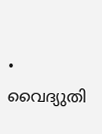• വൈദ്യുതി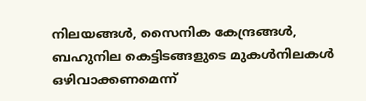നിലയങ്ങൾ, സൈനിക കേന്ദ്രങ്ങൾ, ബഹുനില കെട്ടിടങ്ങളുടെ മുകൾനിലകൾ ഒഴിവാക്കണമെന്ന്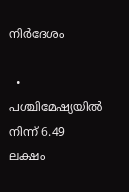നിർദേശം

  • പശ്ചിമേഷ്യയിൽ നിന്ന് 6.49 ലക്ഷം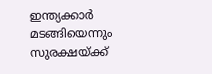ഇന്ത്യക്കാർ മടങ്ങിയെന്നും സുരക്ഷയ്ക്ക്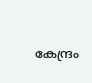കേന്ദ്രം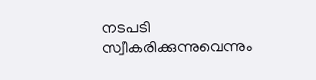നടപടി സ്വീകരിക്കുന്നുവെന്നും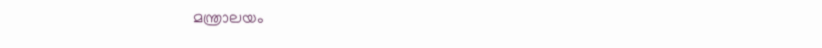മന്ത്രാലയം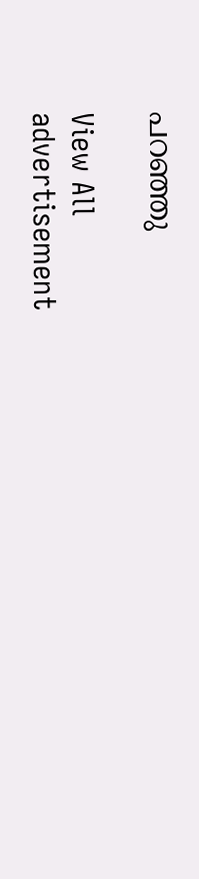പറഞ്ഞു

View All
advertisement